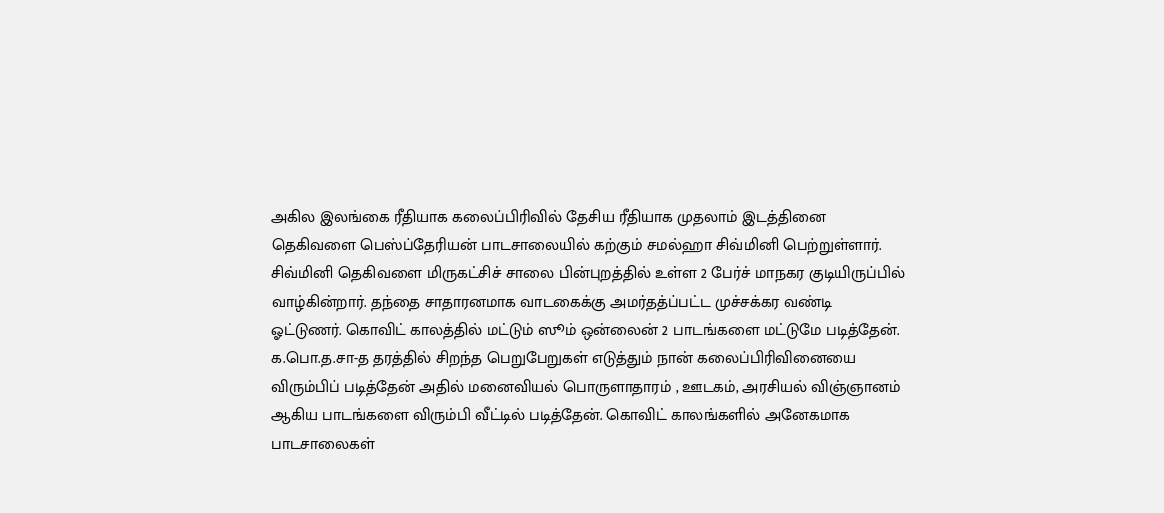அகில இலங்கை ரீதியாக கலைப்பிரிவில் தேசிய ரீதியாக முதலாம் இடத்தினை தெகிவளை பெஸ்ப்தேரியன் பாடசாலையில் கற்கும் சமல்ஹா சிவ்மினி பெற்றுள்ளார். சிவ்மினி தெகிவளை மிருகட்சிச் சாலை பின்புறத்தில் உள்ள 2 பேர்ச் மாநகர குடியிருப்பில் வாழ்கின்றார். தந்தை சாதாரனமாக வாடகைக்கு அமர்தத்ப்பட்ட முச்சக்கர வண்டி ஓட்டுணர். கொவிட் காலத்தில் மட்டும் ஸூம் ஒன்லைன் 2 பாடங்களை மட்டுமே படித்தேன். க.பொ.த.சா-த தரத்தில் சிறந்த பெறுபேறுகள் எடுத்தும் நான் கலைப்பிரிவினையை விரும்பிப் படித்தேன் அதில் மனைவியல் பொருளாதாரம் , ஊடகம், அரசியல் விஞ்ஞானம் ஆகிய பாடங்களை விரும்பி வீட்டில் படித்தேன். கொவிட் காலங்களில் அனேகமாக பாடசாலைகள்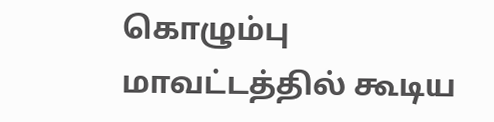கொழும்பு மாவட்டத்தில் கூடிய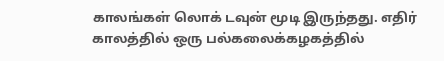காலங்கள் லொக் டவுன் மூடி இருந்தது. எதிர் காலத்தில் ஒரு பல்கலைக்கழகத்தில்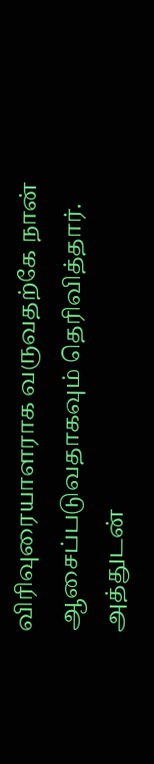விரிவுரையாளராக வருவதற்கே நான் ஆசைப்படுவதாகவும் தெரிவித்தார். அத்துடன்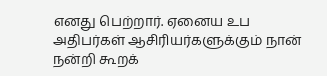எனது பெற்றார். ஏனைய உப அதிபர்கள் ஆசிரியர்களுக்கும் நான் நன்றி கூறக்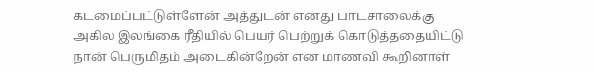கடமைப்பட்டுள்ளேன் அத்துடன் எனது பாடசாலைக்கு அகில இலங்கை ரீதியில் பெயர் பெற்றுக் கொடுத்ததையிட்டு நான் பெருமிதம் அடைகின்றேன் என மாணவி கூறினாள்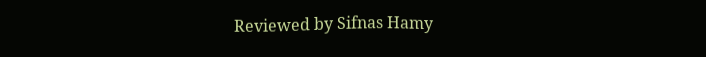Reviewed by Sifnas Hamy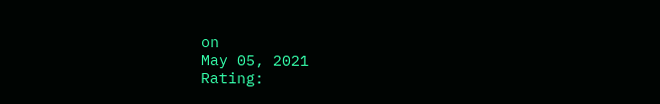on
May 05, 2021
Rating: